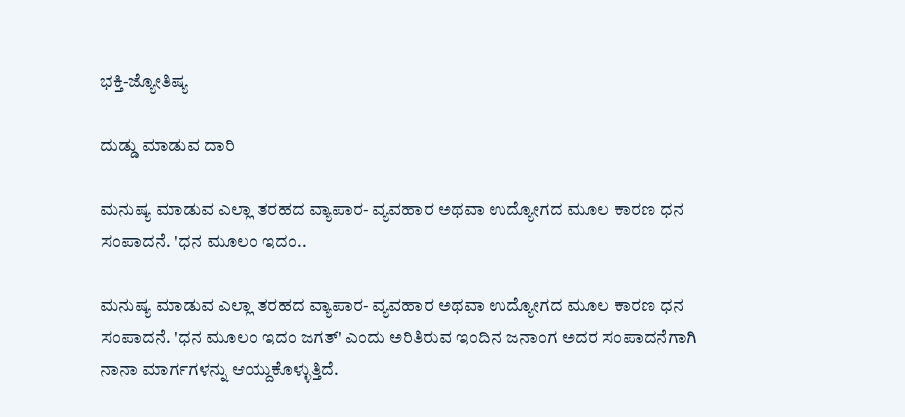ಭಕ್ತಿ-ಜ್ಯೋತಿಷ್ಯ

ದುಡ್ಡು ಮಾಡುವ ದಾರಿ

ಮನುಷ್ಯ ಮಾಡುವ ಎಲ್ಲಾ ತರಹದ ವ್ಯಾಪಾರ- ವ್ಯವಹಾರ ಅಥವಾ ಉದ್ಯೋಗದ ಮೂಲ ಕಾರಣ ಧನ ಸಂಪಾದನೆ. 'ಧನ ಮೂಲಂ ಇದಂ..

ಮನುಷ್ಯ ಮಾಡುವ ಎಲ್ಲಾ ತರಹದ ವ್ಯಾಪಾರ- ವ್ಯವಹಾರ ಅಥವಾ ಉದ್ಯೋಗದ ಮೂಲ ಕಾರಣ ಧನ ಸಂಪಾದನೆ. 'ಧನ ಮೂಲಂ ಇದಂ ಜಗತ್‌' ಎಂದು ಅರಿತಿರುವ ಇಂದಿನ ಜನಾಂಗ ಅದರ ಸಂಪಾದನೆಗಾಗಿ ನಾನಾ ಮಾರ್ಗಗಳನ್ನು ಆಯ್ದುಕೊಳ್ಳುತ್ತಿದೆ.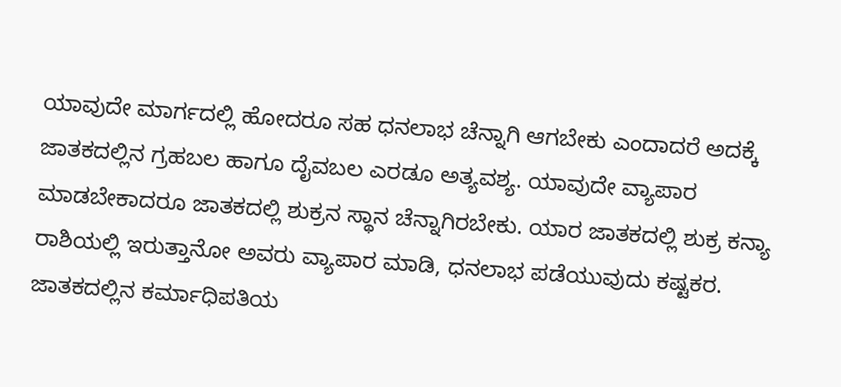ಯಾವುದೇ ಮಾರ್ಗದಲ್ಲಿ ಹೋದರೂ ಸಹ ಧನಲಾಭ ಚೆನ್ನಾಗಿ ಆಗಬೇಕು ಎಂದಾದರೆ ಅದಕ್ಕೆ ಜಾತಕದಲ್ಲಿನ ಗ್ರಹಬಲ ಹಾಗೂ ದೈವಬಲ ಎರಡೂ ಅತ್ಯವಶ್ಯ. ಯಾವುದೇ ವ್ಯಾಪಾರ ಮಾಡಬೇಕಾದರೂ ಜಾತಕದಲ್ಲಿ ಶುಕ್ರನ ಸ್ಥಾನ ಚೆನ್ನಾಗಿರಬೇಕು. ಯಾರ ಜಾತಕದಲ್ಲಿ ಶುಕ್ರ ಕನ್ಯಾ ರಾಶಿಯಲ್ಲಿ ಇರುತ್ತಾನೋ ಅವರು ವ್ಯಾಪಾರ ಮಾಡಿ, ಧನಲಾಭ ಪಡೆಯುವುದು ಕಷ್ಟಕರ.
ಜಾತಕದಲ್ಲಿನ ಕರ್ಮಾಧಿಪತಿಯ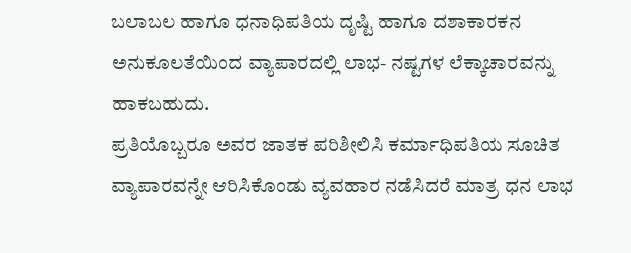ಬಲಾಬಲ ಹಾಗೂ ಧನಾಧಿಪತಿಯ ದೃಷ್ಟಿ ಹಾಗೂ ದಶಾಕಾರಕನ ಅನುಕೂಲತೆಯಿಂದ ವ್ಯಾಪಾರದಲ್ಲಿ ಲಾಭ- ನಷ್ಟಗಳ ಲೆಕ್ಕಾಚಾರವನ್ನು ಹಾಕಬಹುದು.
ಪ್ರತಿಯೊಬ್ಬರೂ ಅವರ ಜಾತಕ ಪರಿಶೀಲಿಸಿ ಕರ್ಮಾಧಿಪತಿಯ ಸೂಚಿತ ವ್ಯಾಪಾರವನ್ನೇ ಆರಿಸಿಕೊಂಡು ವ್ಯವಹಾರ ನಡೆಸಿದರೆ ಮಾತ್ರ ಧನ ಲಾಭ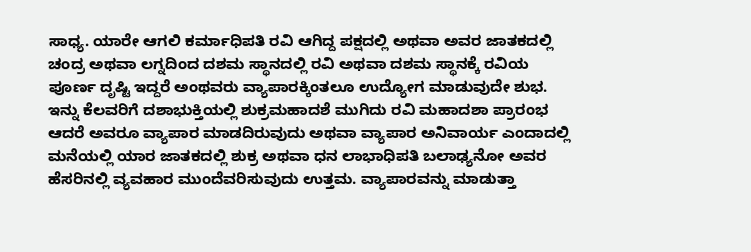ಸಾಧ್ಯ. ಯಾರೇ ಆಗಲಿ ಕರ್ಮಾಧಿಪತಿ ರವಿ ಆಗಿದ್ದ ಪಕ್ಷದಲ್ಲಿ ಅಥವಾ ಅವರ ಜಾತಕದಲ್ಲಿ ಚಂದ್ರ ಅಥವಾ ಲಗ್ನದಿಂದ ದಶಮ ಸ್ಥಾನದಲ್ಲಿ ರವಿ ಅಥವಾ ದಶಮ ಸ್ಥಾನಕ್ಕೆ ರವಿಯ ಪೂರ್ಣ ದೃಷ್ಟಿ ಇದ್ದರೆ ಅಂಥವರು ವ್ಯಾಪಾರಕ್ಕಿಂತಲೂ ಉದ್ಯೋಗ ಮಾಡುವುದೇ ಶುಭ.
ಇನ್ನು ಕೆಲವರಿಗೆ ದಶಾಭುಕ್ತಿಯಲ್ಲಿ ಶುಕ್ರಮಹಾದಶೆ ಮುಗಿದು ರವಿ ಮಹಾದಶಾ ಪ್ರಾರಂಭ ಆದರೆ ಅವರೂ ವ್ಯಾಪಾರ ಮಾಡದಿರುವುದು ಅಥವಾ ವ್ಯಾಪಾರ ಅನಿವಾರ್ಯ ಎಂದಾದಲ್ಲಿ ಮನೆಯಲ್ಲಿ ಯಾರ ಜಾತಕದಲ್ಲಿ ಶುಕ್ರ ಅಥವಾ ಧನ ಲಾಭಾಧಿಪತಿ ಬಲಾಢ್ಯನೋ ಅವರ ಹೆಸರಿನಲ್ಲಿ ವ್ಯವಹಾರ ಮುಂದೆವರಿಸುವುದು ಉತ್ತಮ. ವ್ಯಾಪಾರವನ್ನು ಮಾಡುತ್ತಾ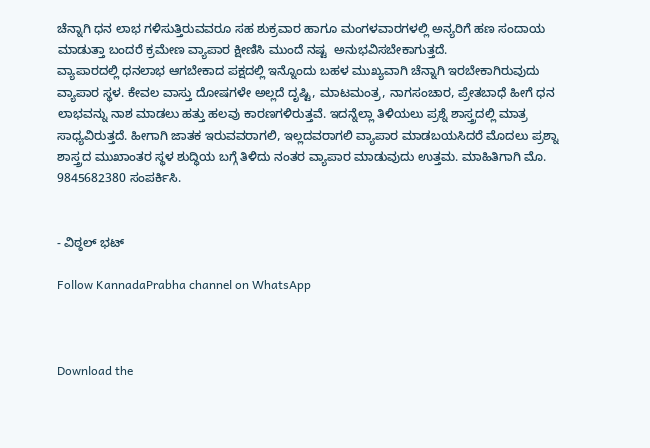ಚೆನ್ನಾಗಿ ಧನ ಲಾಭ ಗಳಿಸುತ್ತಿರುವವರೂ ಸಹ ಶುಕ್ರವಾರ ಹಾಗೂ ಮಂಗಳವಾರಗಳಲ್ಲಿ ಅನ್ಯರಿಗೆ ಹಣ ಸಂದಾಯ ಮಾಡುತ್ತಾ ಬಂದರೆ ಕ್ರಮೇಣ ವ್ಯಾಪಾರ ಕ್ಷೀಣಿಸಿ ಮುಂದೆ ನಷ್ಟ  ಅನುಭವಿಸಬೇಕಾಗುತ್ತದೆ.
ವ್ಯಾಪಾರದಲ್ಲಿ ಧನಲಾಭ ಆಗಬೇಕಾದ ಪಕ್ಷದಲ್ಲಿ ಇನ್ನೊಂದು ಬಹಳ ಮುಖ್ಯವಾಗಿ ಚೆನ್ನಾಗಿ ಇರಬೇಕಾಗಿರುವುದು ವ್ಯಾಪಾರ ಸ್ಥಳ. ಕೇವಲ ವಾಸ್ತು ದೋಷಗಳೇ ಅಲ್ಲದೆ ದೃಷ್ಟಿ, ಮಾಟಮಂತ್ರ, ನಾಗಸಂಚಾರ, ಪ್ರೇತಬಾಧೆ ಹೀಗೆ ಧನ ಲಾಭವನ್ನು ನಾಶ ಮಾಡಲು ಹತ್ತು ಹಲವು ಕಾರಣಗಳಿರುತ್ತವೆ. ಇದನ್ನೆಲ್ಲಾ ತಿಳಿಯಲು ಪ್ರಶ್ನೆ ಶಾಸ್ತ್ರದಲ್ಲಿ ಮಾತ್ರ ಸಾಧ್ಯವಿರುತ್ತದೆ. ಹೀಗಾಗಿ ಜಾತಕ ಇರುವವರಾಗಲಿ, ಇಲ್ಲದವರಾಗಲಿ ವ್ಯಾಪಾರ ಮಾಡಬಯಸಿದರೆ ಮೊದಲು ಪ್ರಶ್ನಾ ಶಾಸ್ತ್ರದ ಮುಖಾಂತರ ಸ್ಥಳ ಶುದ್ಧಿಯ ಬಗ್ಗೆ ತಿಳಿದು ನಂತರ ವ್ಯಾಪಾರ ಮಾಡುವುದು ಉತ್ತಮ. ಮಾಹಿತಿಗಾಗಿ ಮೊ. 9845682380 ಸಂಪರ್ಕಿಸಿ.


- ವಿಠ್ಠಲ್ ಭಟ್

Follow KannadaPrabha channel on WhatsApp



Download the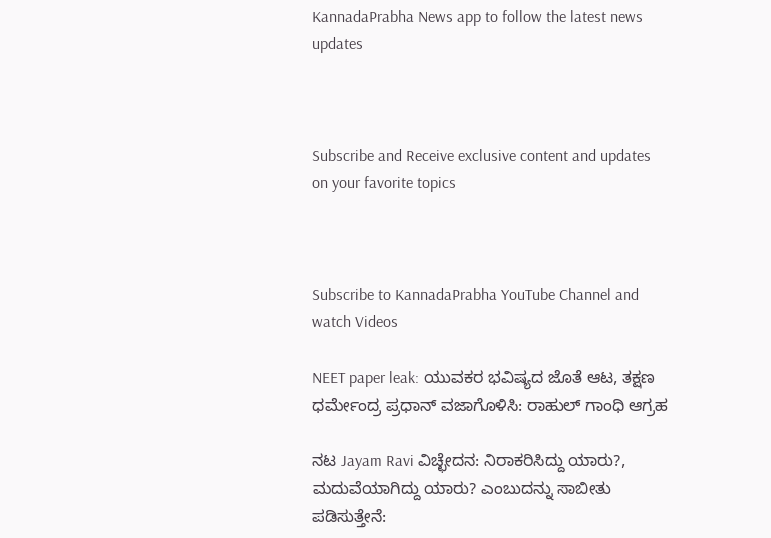KannadaPrabha News app to follow the latest news updates



Subscribe and Receive exclusive content and updates on your favorite topics



Subscribe to KannadaPrabha YouTube Channel and watch Videos

NEET paper leak: ಯುವಕರ ಭವಿಷ್ಯದ ಜೊತೆ ಆಟ, ತಕ್ಷಣ ಧರ್ಮೇಂದ್ರ ಪ್ರಧಾನ್ ವಜಾಗೊಳಿಸಿ: ರಾಹುಲ್ ಗಾಂಧಿ ಆಗ್ರಹ

ನಟ Jayam Ravi ವಿಚ್ಛೇದನ: ನಿರಾಕರಿಸಿದ್ದು ಯಾರು?, ಮದುವೆಯಾಗಿದ್ದು ಯಾರು? ಎಂಬುದನ್ನು ಸಾಬೀತು ಪಡಿಸುತ್ತೇನೆ: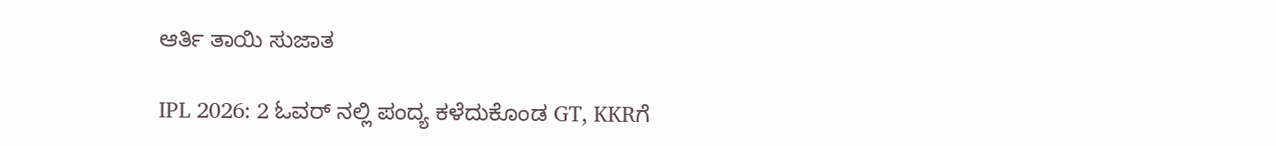ಆರ್ತಿ ತಾಯಿ ಸುಜಾತ

IPL 2026: 2 ಓವರ್ ನಲ್ಲಿ ಪಂದ್ಯ ಕಳೆದುಕೊಂಡ GT, KKRಗೆ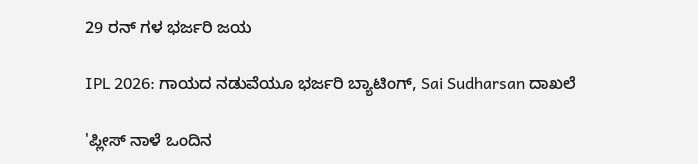29 ರನ್ ಗಳ ಭರ್ಜರಿ ಜಯ

IPL 2026: ಗಾಯದ ನಡುವೆಯೂ ಭರ್ಜರಿ ಬ್ಯಾಟಿಂಗ್, Sai Sudharsan ದಾಖಲೆ

'ಪ್ಲೀಸ್ ನಾಳೆ ಒಂದಿನ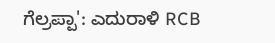ಗೆಲ್ರಪ್ಪಾ': ಎದುರಾಳಿ RCB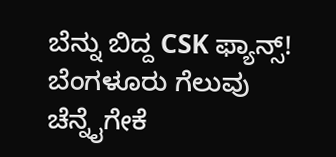ಬೆನ್ನು ಬಿದ್ದ CSK ಫ್ಯಾನ್ಸ್! ಬೆಂಗಳೂರು ಗೆಲುವು ಚೆನ್ನೈಗೇಕೆ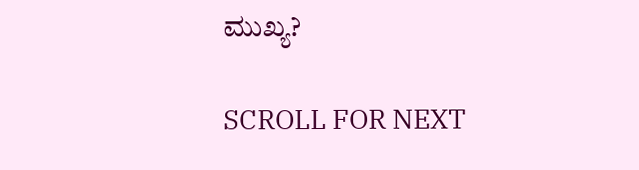ಮುಖ್ಯ?

SCROLL FOR NEXT